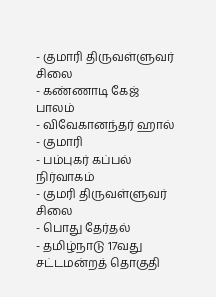- குமாரி திருவள்ளுவர் சிலை
- கண்ணாடி கேஜ் பாலம்
- விவேகானந்தர் ஹால்
- குமாரி
- பம்புகர் கப்பல் நிர்வாகம்
- குமரி திருவள்ளுவர் சிலை
- பொது தேர்தல்
- தமிழ்நாடு 17வது சட்டமன்றத் தொகுதி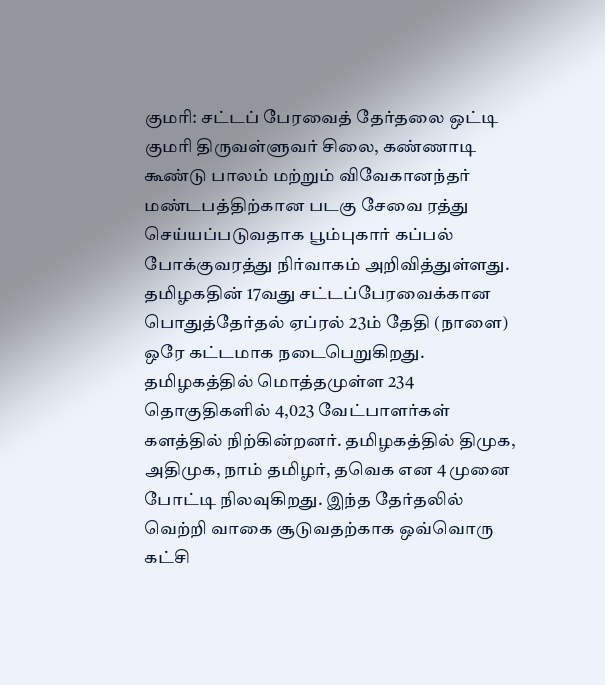குமரி: சட்டப் பேரவைத் தேர்தலை ஒட்டி குமரி திருவள்ளுவர் சிலை, கண்ணாடி கூண்டு பாலம் மற்றும் விவேகானந்தர் மண்டபத்திற்கான படகு சேவை ரத்து செய்யப்படுவதாக பூம்புகார் கப்பல் போக்குவரத்து நிர்வாகம் அறிவித்துள்ளது. தமிழகதின் 17வது சட்டப்பேரவைக்கான பொதுத்தேர்தல் ஏப்ரல் 23ம் தேதி (நாளை) ஒரே கட்டமாக நடைபெறுகிறது. தமிழகத்தில் மொத்தமுள்ள 234 தொகுதிகளில் 4,023 வேட்பாளர்கள் களத்தில் நிற்கின்றனர். தமிழகத்தில் திமுக, அதிமுக, நாம் தமிழர், தவெக என 4 முனை போட்டி நிலவுகிறது. இந்த தேர்தலில் வெற்றி வாகை சூடுவதற்காக ஒவ்வொரு கட்சி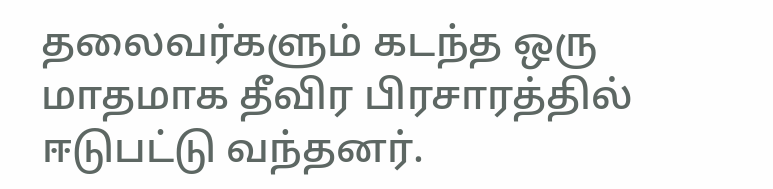தலைவர்களும் கடந்த ஒரு மாதமாக தீவிர பிரசாரத்தில் ஈடுபட்டு வந்தனர்.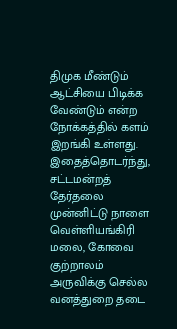திமுக மீண்டும் ஆட்சியை பிடிக்க வேண்டும் என்ற நோக்கத்தில் களம் இறங்கி உள்ளது. இதைத்தொடர்ந்து, சட்டமன்றத் தேர்தலை முன்னிட்டு நாளை வெள்ளியங்கிரி மலை, கோவை குற்றாலம் அருவிக்கு செல்ல வனத்துறை தடை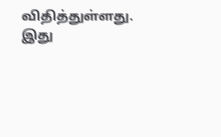விதித்துள்ளது. இது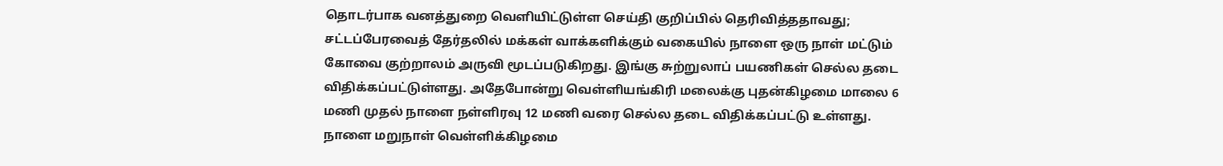தொடர்பாக வனத்துறை வெளியிட்டுள்ள செய்தி குறிப்பில் தெரிவித்ததாவது; சட்டப்பேரவைத் தேர்தலில் மக்கள் வாக்களிக்கும் வகையில் நாளை ஒரு நாள் மட்டும் கோவை குற்றாலம் அருவி மூடப்படுகிறது. இங்கு சுற்றுலாப் பயணிகள் செல்ல தடை விதிக்கப்பட்டுள்ளது. அதேபோன்று வெள்ளியங்கிரி மலைக்கு புதன்கிழமை மாலை 6 மணி முதல் நாளை நள்ளிரவு 12 மணி வரை செல்ல தடை விதிக்கப்பட்டு உள்ளது.
நாளை மறுநாள் வெள்ளிக்கிழமை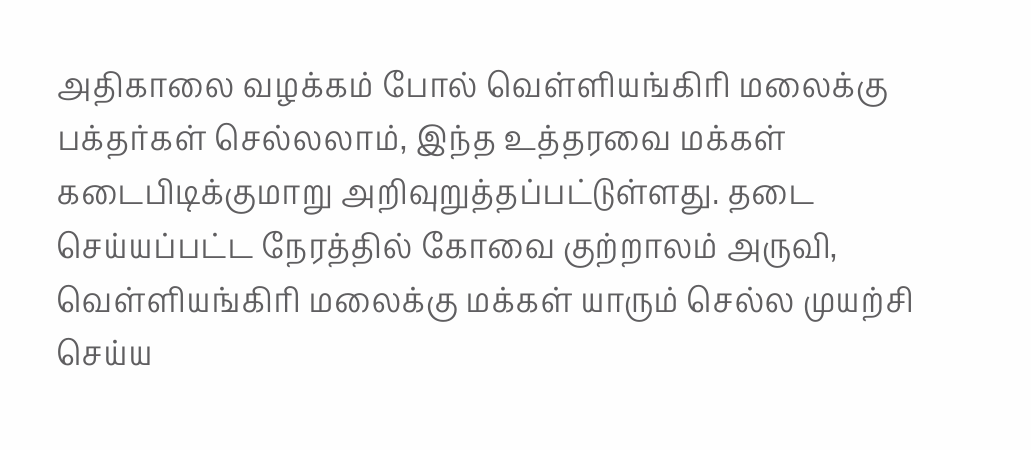அதிகாலை வழக்கம் போல் வெள்ளியங்கிரி மலைக்கு பக்தர்கள் செல்லலாம், இந்த உத்தரவை மக்கள் கடைபிடிக்குமாறு அறிவுறுத்தப்பட்டுள்ளது. தடை செய்யப்பட்ட நேரத்தில் கோவை குற்றாலம் அருவி, வெள்ளியங்கிரி மலைக்கு மக்கள் யாரும் செல்ல முயற்சி செய்ய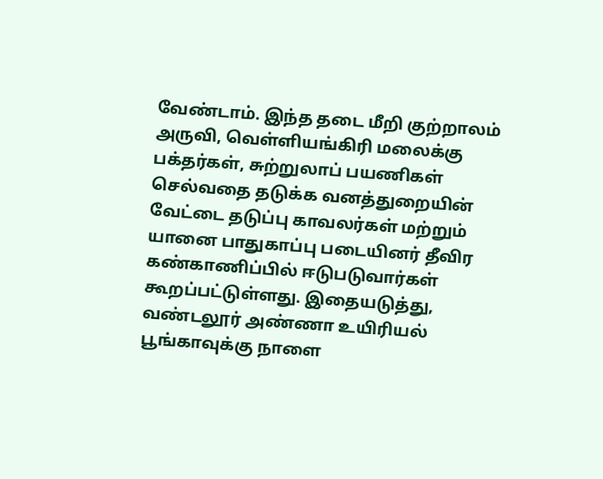வேண்டாம். இந்த தடை மீறி குற்றாலம் அருவி, வெள்ளியங்கிரி மலைக்கு பக்தர்கள், சுற்றுலாப் பயணிகள் செல்வதை தடுக்க வனத்துறையின் வேட்டை தடுப்பு காவலர்கள் மற்றும் யானை பாதுகாப்பு படையினர் தீவிர கண்காணிப்பில் ஈடுபடுவார்கள் கூறப்பட்டுள்ளது. இதையடுத்து, வண்டலூர் அண்ணா உயிரியல் பூங்காவுக்கு நாளை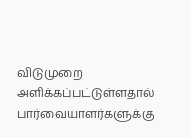விடுமுறை அளிக்கப்பட்டுள்ளதால் பார்வையாளர்களுக்கு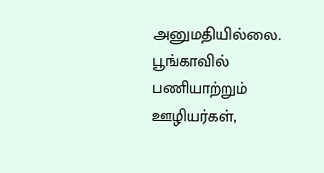அனுமதியில்லை. பூங்காவில் பணியாற்றும் ஊழியர்கள்,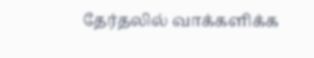தேர்தலில் வாக்களிக்க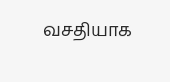வசதியாக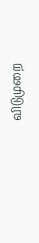விடுமுறை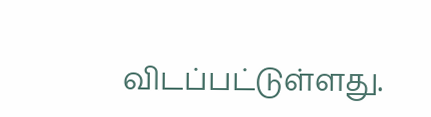விடப்பட்டுள்ளது.